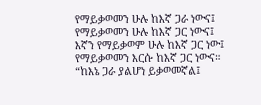የማይቃወመን ሁሉ ከእኛ ጋራ ነውና፤
የማይቃወመን ሁሉ ከእኛ ጋር ነውና፤
እኛን የማይቃወም ሁሉ ከእኛ ጋር ነው፤
የማይቃወመን እርሱ ከእኛ ጋር ነውና።
“ከእኔ ጋራ ያልሆነ ይቃወመኛል፤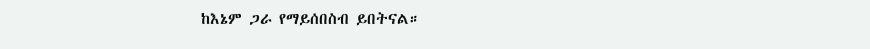ከእኔም ጋራ የማይሰበስብ ይበትናል።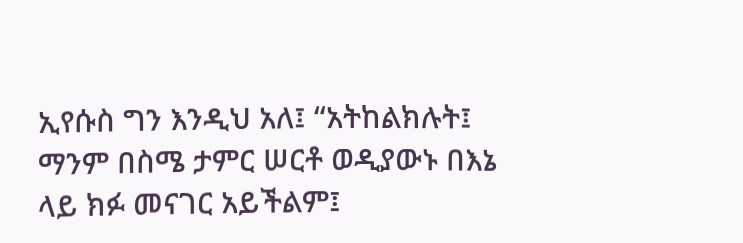ኢየሱስ ግን እንዲህ አለ፤ “አትከልክሉት፤ ማንም በስሜ ታምር ሠርቶ ወዲያውኑ በእኔ ላይ ክፉ መናገር አይችልም፤